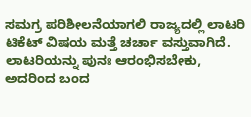ಸಮಗ್ರ ಪರಿಶೀಲನೆಯಾಗಲಿ ರಾಜ್ಯದಲ್ಲಿ ಲಾಟರಿ ಟಿಕೆಟ್‌ ವಿಷಯ ಮತ್ತೆ ಚರ್ಚಾ ವಸ್ತುವಾಗಿದೆ. ಲಾಟರಿಯನ್ನು ಪುನಃ ಆರಂಭಿಸಬೇಕು, ಅದರಿಂದ ಬಂದ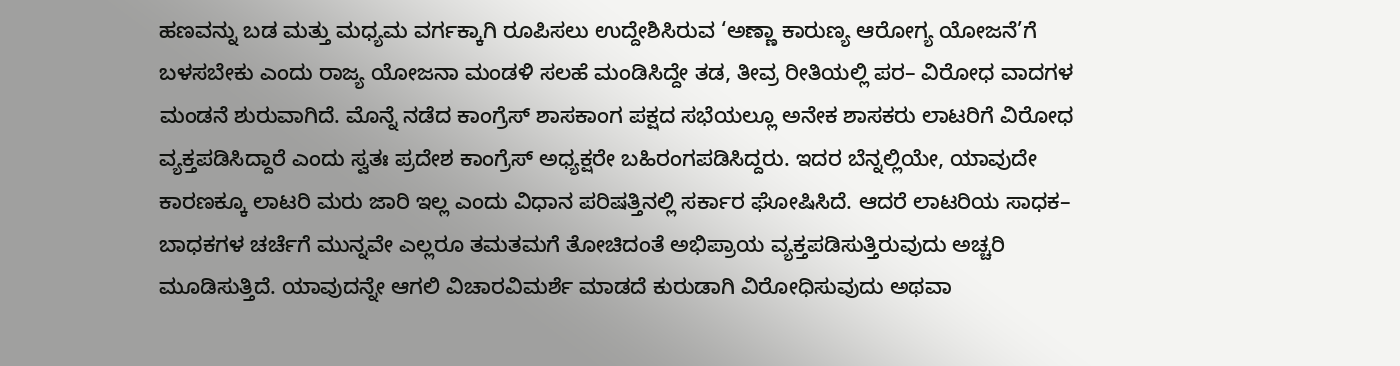ಹಣವನ್ನು ಬಡ ಮತ್ತು ಮಧ್ಯಮ ವರ್ಗಕ್ಕಾಗಿ ರೂಪಿಸಲು ಉದ್ದೇಶಿಸಿರುವ ‘ಅಣ್ಣಾ ಕಾರುಣ್ಯ ಆರೋಗ್ಯ ಯೋಜನೆ’ಗೆ ಬಳಸಬೇಕು ಎಂದು ರಾಜ್ಯ ಯೋಜನಾ ಮಂಡಳಿ ಸಲಹೆ ಮಂಡಿಸಿದ್ದೇ ತಡ, ತೀವ್ರ ರೀತಿಯಲ್ಲಿ ಪರ– ವಿರೋಧ ವಾದಗಳ ಮಂಡನೆ ಶುರುವಾಗಿದೆ. ಮೊನ್ನೆ ನಡೆದ ಕಾಂಗ್ರೆಸ್‌ ಶಾಸಕಾಂಗ ಪಕ್ಷದ ಸಭೆಯಲ್ಲೂ ಅನೇಕ ಶಾಸಕರು ಲಾಟರಿಗೆ ವಿರೋಧ ವ್ಯಕ್ತಪಡಿಸಿದ್ದಾರೆ ಎಂದು ಸ್ವತಃ ಪ್ರದೇಶ ಕಾಂಗ್ರೆಸ್‌ ಅಧ್ಯಕ್ಷರೇ ಬಹಿರಂಗಪಡಿಸಿದ್ದರು. ಇದರ ಬೆನ್ನಲ್ಲಿಯೇ, ಯಾವುದೇ ಕಾರಣಕ್ಕೂ ಲಾಟರಿ ಮರು ಜಾರಿ ಇಲ್ಲ ಎಂದು ವಿಧಾನ ಪರಿಷತ್ತಿನಲ್ಲಿ ಸರ್ಕಾರ ಘೋಷಿಸಿದೆ. ಆದರೆ ಲಾಟರಿಯ ಸಾಧಕ– ಬಾಧಕಗಳ ಚರ್ಚೆಗೆ ಮುನ್ನವೇ ಎಲ್ಲರೂ ತಮತಮಗೆ ತೋಚಿದಂತೆ ಅಭಿಪ್ರಾಯ ವ್ಯಕ್ತಪಡಿಸುತ್ತಿರುವುದು ಅಚ್ಚರಿ ಮೂಡಿಸುತ್ತಿದೆ. ಯಾವುದನ್ನೇ ಆಗಲಿ ವಿಚಾರವಿಮರ್ಶೆ ಮಾಡದೆ ಕುರುಡಾಗಿ ವಿರೋಧಿಸುವುದು ಅಥವಾ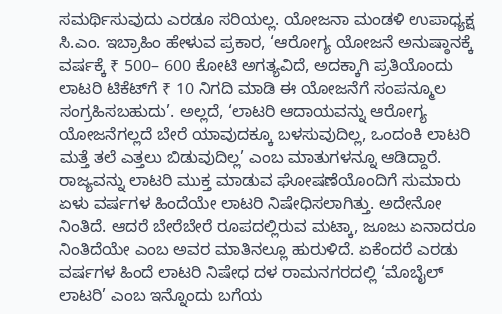ಸಮರ್ಥಿಸುವುದು ಎರಡೂ ಸರಿಯಲ್ಲ. ಯೋಜನಾ ಮಂಡಳಿ ಉಪಾಧ್ಯಕ್ಷ ಸಿ.ಎಂ. ಇಬ್ರಾಹಿಂ ಹೇಳುವ ಪ್ರಕಾರ, ‘ಆರೋಗ್ಯ ಯೋಜನೆ ಅನುಷ್ಠಾನಕ್ಕೆ ವರ್ಷಕ್ಕೆ ₹ 500– 600 ಕೋಟಿ ಅಗತ್ಯವಿದೆ, ಅದಕ್ಕಾಗಿ ಪ್ರತಿಯೊಂದು ಲಾಟರಿ ಟಿಕೆಟ್‌ಗೆ ₹ 10 ನಿಗದಿ ಮಾಡಿ ಈ ಯೋಜನೆಗೆ ಸಂಪನ್ಮೂಲ ಸಂಗ್ರಹಿಸಬಹುದು’. ಅಲ್ಲದೆ, ‘ಲಾಟರಿ ಆದಾಯವನ್ನು ಆರೋಗ್ಯ ಯೋಜನೆಗಲ್ಲದೆ ಬೇರೆ ಯಾವುದಕ್ಕೂ ಬಳಸುವುದಿಲ್ಲ, ಒಂದಂಕಿ ಲಾಟರಿ ಮತ್ತೆ ತಲೆ ಎತ್ತಲು ಬಿಡುವುದಿಲ್ಲ’ ಎಂಬ ಮಾತುಗಳನ್ನೂ ಆಡಿದ್ದಾರೆ. ರಾಜ್ಯವನ್ನು ಲಾಟರಿ ಮುಕ್ತ ಮಾಡುವ ಘೋಷಣೆಯೊಂದಿಗೆ ಸುಮಾರು ಏಳು ವರ್ಷಗಳ ಹಿಂದೆಯೇ ಲಾಟರಿ ನಿಷೇಧಿಸಲಾಗಿತ್ತು. ಅದೇನೋ ನಿಂತಿದೆ. ಆದರೆ ಬೇರೆಬೇರೆ ರೂಪದಲ್ಲಿರುವ ಮಟ್ಕಾ, ಜೂಜು ಏನಾದರೂ ನಿಂತಿದೆಯೇ ಎಂಬ ಅವರ ಮಾತಿನಲ್ಲೂ ಹುರುಳಿದೆ. ಏಕೆಂದರೆ ಎರಡು ವರ್ಷಗಳ ಹಿಂದೆ ಲಾಟರಿ ನಿಷೇಧ ದಳ ರಾಮನಗರದಲ್ಲಿ ‘ಮೊಬೈಲ್‌ ಲಾಟರಿ’ ಎಂಬ ಇನ್ನೊಂದು ಬಗೆಯ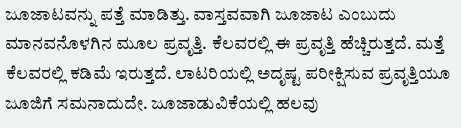ಜೂಜಾಟವನ್ನು ಪತ್ತೆ ಮಾಡಿತ್ತು. ವಾಸ್ತವವಾಗಿ ಜೂಜಾಟ ಎಂಬುದು ಮಾನವನೊಳಗಿನ ಮೂಲ ಪ್ರವೃತ್ತಿ. ಕೆಲವರಲ್ಲಿ ಈ ಪ್ರವೃತ್ತಿ ಹೆಚ್ಚಿರುತ್ತದೆ. ಮತ್ತೆ ಕೆಲವರಲ್ಲಿ ಕಡಿಮೆ ಇರುತ್ತದೆ. ಲಾಟರಿಯಲ್ಲಿ ಅದೃಷ್ಟ ಪರೀಕ್ಷಿಸುವ ಪ್ರವೃತ್ತಿಯೂ ಜೂಜಿಗೆ ಸಮನಾದುದೇ. ಜೂಜಾಡುವಿಕೆಯಲ್ಲಿ ಹಲವು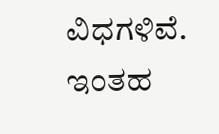ವಿಧಗಳಿವೆ. ಇಂತಹ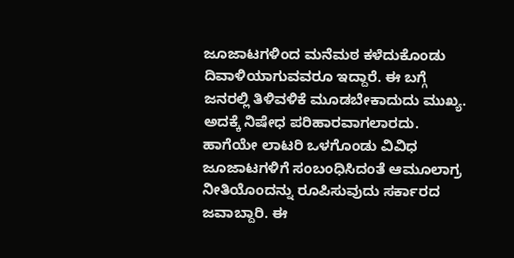ಜೂಜಾಟಗಳಿಂದ ಮನೆಮಠ ಕಳೆದುಕೊಂಡು ದಿವಾಳಿಯಾಗುವವರೂ ಇದ್ದಾರೆ. ಈ ಬಗ್ಗೆ ಜನರಲ್ಲಿ ತಿಳಿವಳಿಕೆ ಮೂಡಬೇಕಾದುದು ಮುಖ್ಯ. ಅದಕ್ಕೆ ನಿಷೇಧ ಪರಿಹಾರವಾಗಲಾರದು. ಹಾಗೆಯೇ ಲಾಟರಿ ಒಳಗೊಂಡು ವಿವಿಧ ಜೂಜಾಟಗಳಿಗೆ ಸಂಬಂಧಿಸಿದಂತೆ ಆಮೂಲಾಗ್ರ ನೀತಿಯೊಂದನ್ನು ರೂಪಿಸುವುದು ಸರ್ಕಾರದ ಜವಾಬ್ದಾರಿ. ಈ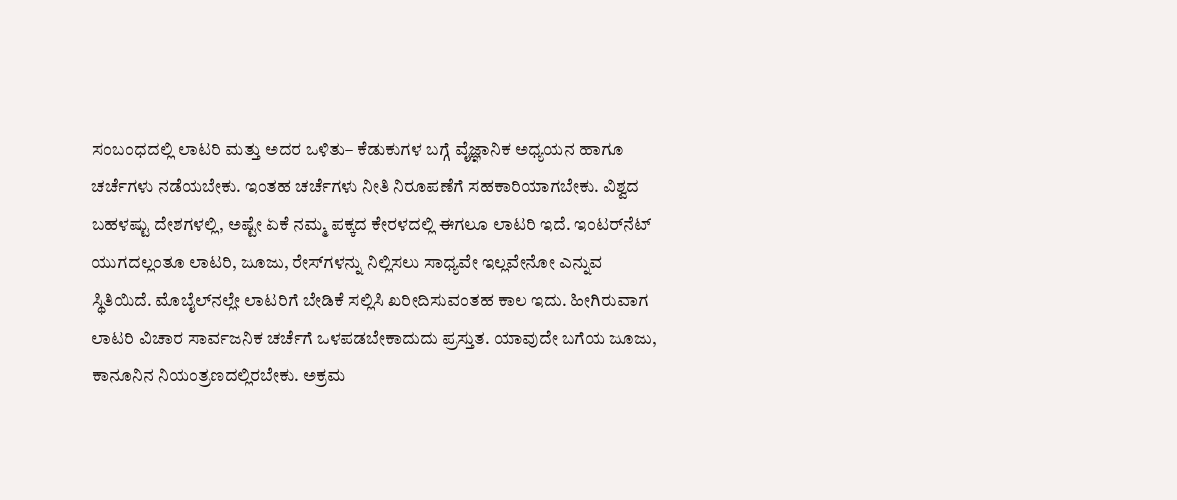ಸಂಬಂಧದಲ್ಲಿ ಲಾಟರಿ ಮತ್ತು ಅದರ ಒಳಿತು– ಕೆಡುಕುಗಳ ಬಗ್ಗೆ ವೈಜ್ಞಾನಿಕ ಅಧ್ಯಯನ ಹಾಗೂ ಚರ್ಚೆಗಳು ನಡೆಯಬೇಕು. ಇಂತಹ ಚರ್ಚೆಗಳು ನೀತಿ ನಿರೂಪಣೆಗೆ ಸಹಕಾರಿಯಾಗಬೇಕು. ವಿಶ್ವದ ಬಹಳಷ್ಟು ದೇಶಗಳಲ್ಲಿ, ಅಷ್ಟೇ ಏಕೆ ನಮ್ಮ ಪಕ್ಕದ ಕೇರಳದಲ್ಲಿ ಈಗಲೂ ಲಾಟರಿ ಇದೆ. ಇಂಟರ್‌ನೆಟ್‌ ಯುಗದಲ್ಲಂತೂ ಲಾಟರಿ, ಜೂಜು, ರೇಸ್‌ಗಳನ್ನು ನಿಲ್ಲಿಸಲು ಸಾಧ್ಯವೇ ಇಲ್ಲವೇನೋ ಎನ್ನುವ ಸ್ಥಿತಿಯಿದೆ. ಮೊಬೈಲ್‌ನಲ್ಲೇ ಲಾಟರಿಗೆ ಬೇಡಿಕೆ ಸಲ್ಲಿಸಿ ಖರೀದಿಸುವಂತಹ ಕಾಲ ಇದು. ಹೀಗಿರುವಾಗ ಲಾಟರಿ ವಿಚಾರ ಸಾರ್ವಜನಿಕ ಚರ್ಚೆಗೆ ಒಳಪಡಬೇಕಾದುದು ಪ್ರಸ್ತುತ. ಯಾವುದೇ ಬಗೆಯ ಜೂಜು, ಕಾನೂನಿನ ನಿಯಂತ್ರಣದಲ್ಲಿರಬೇಕು. ಅಕ್ರಮ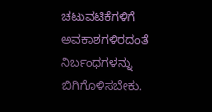ಚಟುವಟಿಕೆಗಳಿಗೆ ಅವಕಾಶಗಳಿರದಂತೆ ನಿರ್ಬಂಧಗಳನ್ನು ಬಿಗಿಗೊಳಿಸಬೇಕು.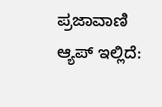ಪ್ರಜಾವಾಣಿ ಆ್ಯಪ್ ಇಲ್ಲಿದೆ: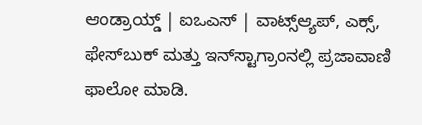ಆಂಡ್ರಾಯ್ಡ್ | ಐಒಎಸ್ | ವಾಟ್ಸ್ಆ್ಯಪ್, ಎಕ್ಸ್, ಫೇಸ್‌ಬುಕ್ ಮತ್ತು ಇನ್‌ಸ್ಟಾಗ್ರಾಂನಲ್ಲಿ ಪ್ರಜಾವಾಣಿ ಫಾಲೋ ಮಾಡಿ.